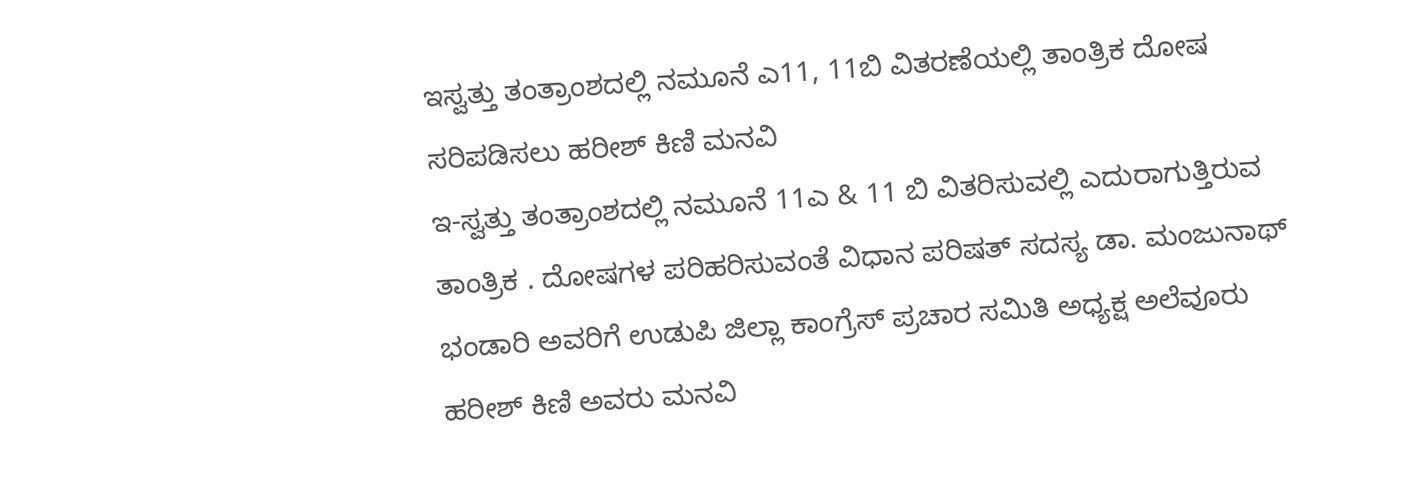ಇಸ್ವತ್ತು ತಂತ್ರಾಂಶದಲ್ಲಿ ನಮೂನೆ ಎ11, 11ಬಿ ವಿತರಣೆಯಲ್ಲಿ ತಾಂತ್ರಿಕ ದೋಷ ಸರಿಪಡಿಸಲು ಹರೀಶ್ ಕಿಣಿ ಮನವಿ
ಇ-ಸ್ವತ್ತು ತಂತ್ರಾಂಶದಲ್ಲಿ ನಮೂನೆ 11ಎ & 11 ಬಿ ವಿತರಿಸುವಲ್ಲಿ ಎದುರಾಗುತ್ತಿರುವ ತಾಂತ್ರಿಕ . ದೋಷಗಳ ಪರಿಹರಿಸುವಂತೆ ವಿಧಾನ ಪರಿಷತ್ ಸದಸ್ಯ ಡಾ. ಮಂಜುನಾಥ್ ಭಂಡಾರಿ ಅವರಿಗೆ ಉಡುಪಿ ಜಿಲ್ಲಾ ಕಾಂಗ್ರೆಸ್ ಪ್ರಚಾರ ಸಮಿತಿ ಅಧ್ಯಕ್ಷ ಅಲೆವೂರು ಹರೀಶ್ ಕಿಣಿ ಅವರು ಮನವಿ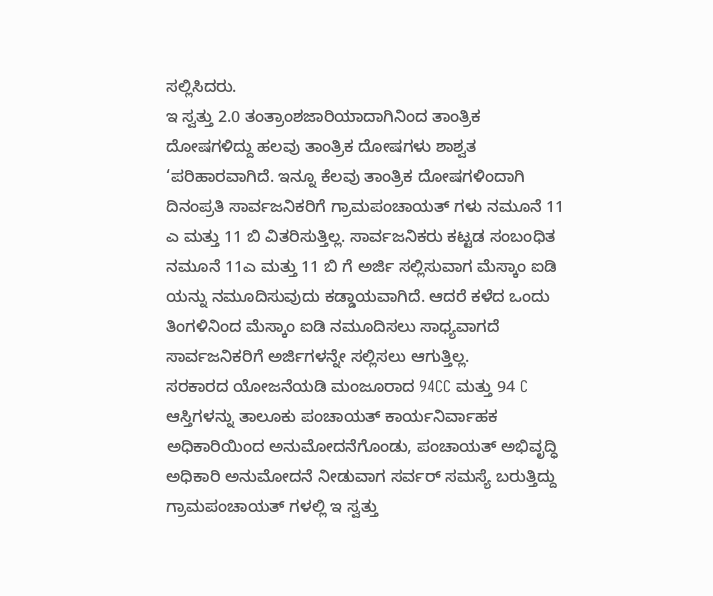ಸಲ್ಲಿಸಿದರು.
ಇ ಸ್ವತ್ತು 2.0 ತಂತ್ರಾಂಶಜಾರಿಯಾದಾಗಿನಿಂದ ತಾಂತ್ರಿಕ ದೋಷಗಳಿದ್ದು ಹಲವು ತಾಂತ್ರಿಕ ದೋಷಗಳು ಶಾಶ್ವತ ‘ಪರಿಹಾರವಾಗಿದೆ. ಇನ್ನೂ ಕೆಲವು ತಾಂತ್ರಿಕ ದೋಷಗಳಿಂದಾಗಿ ದಿನಂಪ್ರತಿ ಸಾರ್ವಜನಿಕರಿಗೆ ಗ್ರಾಮಪಂಚಾಯತ್ ಗಳು ನಮೂನೆ 11 ಎ ಮತ್ತು 11 ಬಿ ವಿತರಿಸುತ್ತಿಲ್ಲ. ಸಾರ್ವಜನಿಕರು ಕಟ್ಟಡ ಸಂಬಂಧಿತ ನಮೂನೆ 11ಎ ಮತ್ತು 11 ಬಿ ಗೆ ಅರ್ಜಿ ಸಲ್ಲಿಸುವಾಗ ಮೆಸ್ಕಾಂ ಐಡಿ ಯನ್ನು ನಮೂದಿಸುವುದು ಕಡ್ಡಾಯವಾಗಿದೆ. ಆದರೆ ಕಳೆದ ಒಂದು ತಿಂಗಳಿನಿಂದ ಮೆಸ್ಕಾಂ ಐಡಿ ನಮೂದಿಸಲು ಸಾಧ್ಯವಾಗದೆ ಸಾರ್ವಜನಿಕರಿಗೆ ಅರ್ಜಿಗಳನ್ನೇ ಸಲ್ಲಿಸಲು ಆಗುತ್ತಿಲ್ಲ.
ಸರಕಾರದ ಯೋಜನೆಯಡಿ ಮಂಜೂರಾದ 94CC ಮತ್ತು 94 C ಆಸ್ತಿಗಳನ್ನು ತಾಲೂಕು ಪಂಚಾಯತ್ ಕಾರ್ಯನಿರ್ವಾಹಕ ಅಧಿಕಾರಿಯಿಂದ ಅನುಮೋದನೆಗೊಂಡು, ಪಂಚಾಯತ್ ಅಭಿವೃದ್ಧಿ ಅಧಿಕಾರಿ ಅನುಮೋದನೆ ನೀಡುವಾಗ ಸರ್ವರ್ ಸಮಸ್ಯೆ ಬರುತ್ತಿದ್ದು ಗ್ರಾಮಪಂಚಾಯತ್ ಗಳಲ್ಲಿ ಇ ಸ್ವತ್ತು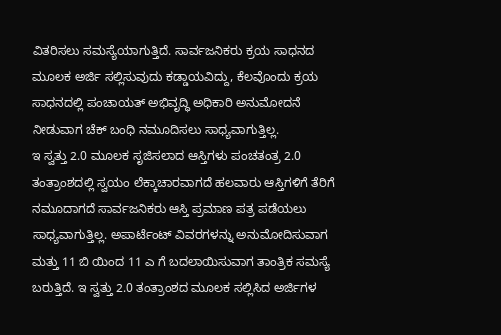ವಿತರಿಸಲು ಸಮಸ್ಯೆಯಾಗುತ್ತಿದೆ. ಸಾರ್ವಜನಿಕರು ಕ್ರಯ ಸಾಧನದ ಮೂಲಕ ಅರ್ಜಿ ಸಲ್ಲಿಸುವುದು ಕಡ್ಡಾಯವಿದ್ದು, ಕೆಲವೊಂದು ಕ್ರಯ ಸಾಧನದಲ್ಲಿ ಪಂಚಾಯತ್ ಅಭಿವೃದ್ಧಿ ಅಧಿಕಾರಿ ಅನುಮೋದನೆ ನೀಡುವಾಗ ಚೆಕ್ ಬಂಧಿ ನಮೂದಿಸಲು ಸಾಧ್ಯವಾಗುತ್ತಿಲ್ಲ.
ಇ ಸ್ವತ್ತು 2.0 ಮೂಲಕ ಸೃಜಿಸಲಾದ ಆಸ್ತಿಗಳು ಪಂಚತಂತ್ರ 2.0 ತಂತ್ರಾಂಶದಲ್ಲಿ ಸ್ವಯಂ ಲೆಕ್ಕಾಚಾರವಾಗದೆ ಹಲವಾರು ಆಸ್ತಿಗಳಿಗೆ ತೆರಿಗೆ ನಮೂದಾಗದೆ ಸಾರ್ವಜನಿಕರು ಆಸ್ತಿ ಪ್ರಮಾಣ ಪತ್ರ ಪಡೆಯಲು ಸಾಧ್ಯವಾಗುತ್ತಿಲ್ಲ. ಅಪಾರ್ಟೆಂಟ್ ವಿವರಗಳನ್ನು ಅನುಮೋದಿಸುವಾಗ ಮತ್ತು 11 ಬಿ ಯಿಂದ 11 ಎ ಗೆ ಬದಲಾಯಿಸುವಾಗ ತಾಂತ್ರಿಕ ಸಮಸ್ಯೆ ಬರುತ್ತಿದೆ. ಇ ಸ್ವತ್ತು 2.0 ತಂತ್ರಾಂಶದ ಮೂಲಕ ಸಲ್ಲಿಸಿದ ಅರ್ಜಿಗಳ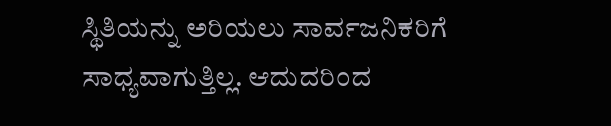ಸ್ಥಿತಿಯನ್ನು ಅರಿಯಲು ಸಾರ್ವಜನಿಕರಿಗೆ ಸಾಧ್ಯವಾಗುತ್ತಿಲ್ಲ. ಆದುದರಿಂದ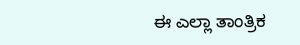ಈ ಎಲ್ಲಾ ತಾಂತ್ರಿಕ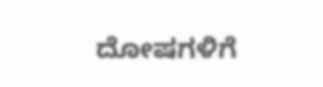ದೋಷಗಳಿಗೆ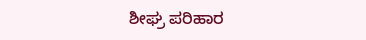ಶೀಘ್ರ ಪರಿಹಾರ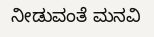ನೀಡುವಂತೆ ಮನವಿ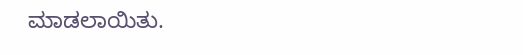ಮಾಡಲಾಯಿತು.